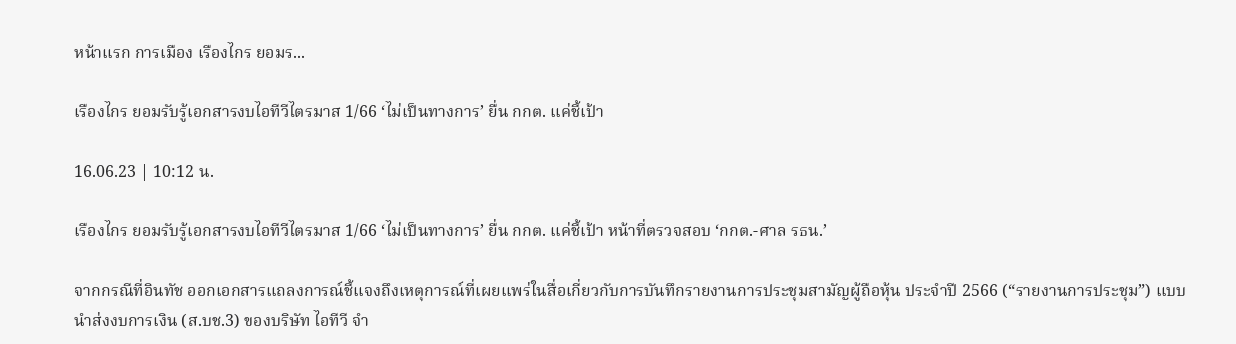หน้าแรก การเมือง เรืองไกร ยอมร...

เรืองไกร ยอมรับรู้เอกสารงบไอทีวีไตรมาส 1/66 ‘ไม่เป็นทางการ’ ยื่น กกต. แค่ชี้เป้า

16.06.23 | 10:12 น.

เรืองไกร ยอมรับรู้เอกสารงบไอทีวีไตรมาส 1/66 ‘ไม่เป็นทางการ’ ยื่น กกต. แค่ชี้เป้า หน้าที่ตรวจสอบ ‘กกต.-ศาล รธน.’

จากกรณีที่อินทัช ออกเอกสารแถลงการณ์ชี้แจงถึงเหตุการณ์ที่เผยแพร่ในสื่อเกี่ยวกับการบันทึกรายงานการประชุมสามัญผู้ถือหุ้น ประจำปี 2566 (“รายงานการประชุม”) แบบนำส่งงบการเงิน (ส.บช.3) ของบริษัท ไอทีวี จำ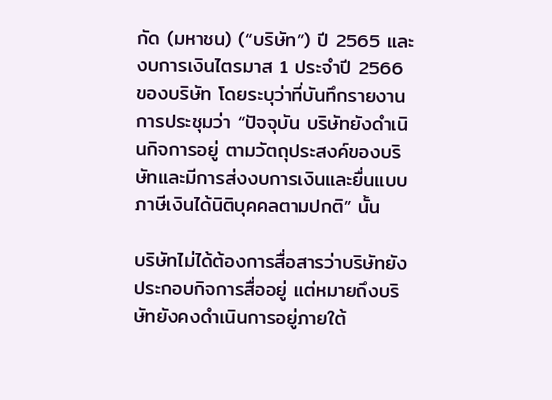กัด (มหาชน) (“บริษัท”) ปี 2565 และงบการเงินไตรมาส 1 ประจำปี 2566 ของบริษัท โดยระบุว่าที่บันทึกรายงานการประชุมว่า “ปัจจุบัน บริษัทยังดำเนินกิจการอยู่ ตามวัตถุประสงค์ของบริษัทและมีการส่งงบการเงินและยื่นแบบภาษีเงินได้นิติบุคคลตามปกติ” นั้น

บริษัทไม่ได้ต้องการสื่อสารว่าบริษัทยังประกอบกิจการสื่ออยู่ แต่หมายถึงบริษัทยังคงดำเนินการอยู่ภายใต้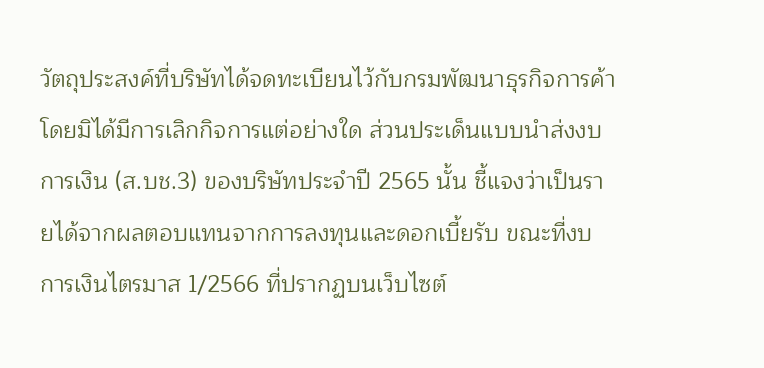วัตถุประสงค์ที่บริษัทได้จดทะเบียนไว้กับกรมพัฒนาธุรกิจการค้าโดยมิได้มีการเลิกกิจการแต่อย่างใด ส่วนประเด็นแบบนำส่งงบการเงิน (ส.บช.3) ของบริษัทประจำปี 2565 นั้น ชี้แจงว่าเป็นรายได้จากผลตอบแทนจากการลงทุนและดอกเบี้ยรับ ขณะที่งบการเงินไตรมาส 1/2566 ที่ปรากฏบนเว็บไซต์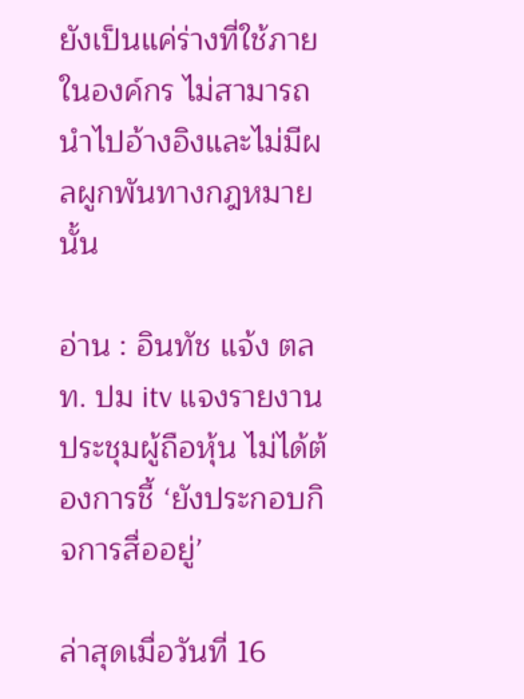ยังเป็นแค่ร่างที่ใช้ภายในองค์กร ไม่สามารถนำไปอ้างอิงและไม่มีผลผูกพันทางกฎหมายนั้น

อ่าน : อินทัช แจ้ง ตลท. ปม itv แจงรายงานประชุมผู้ถือหุ้น ไม่ได้ต้องการชี้ ‘ยังประกอบกิจการสื่ออยู่’

ล่าสุดเมื่อวันที่ 16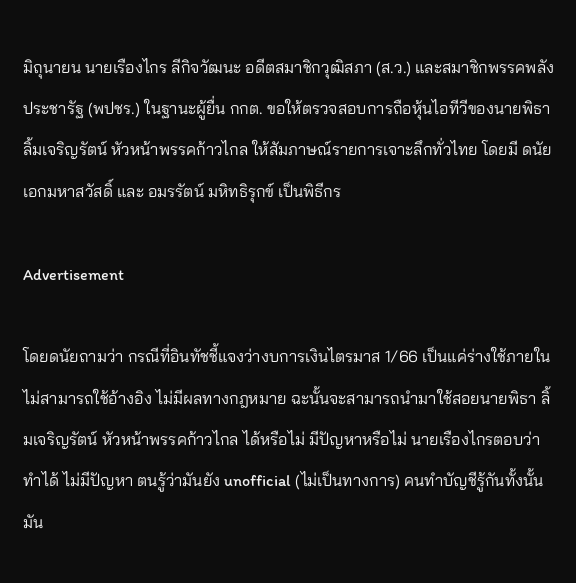มิถุนายน นายเรืองไกร ลีกิจวัฒนะ อดีตสมาชิกวุฒิสภา (ส.ว.) และสมาชิกพรรคพลังประชารัฐ (พปชร.) ในฐานะผู้ยื่น กกต. ขอให้ตรวจสอบการถือหุ้นไอทีวีของนายพิธา ลิ้มเจริญรัตน์ หัวหน้าพรรคก้าวไกล ให้สัมภาษณ์รายการเจาะลึกทั่วไทย โดยมี ดนัย เอกมหาสวัสดิ์ และ อมรรัตน์ มหิทธิรุกข์ เป็นพิธีกร

Advertisement

โดยดนัยถามว่า กรณีที่อินทัชชี้แจงว่างบการเงินไตรมาส 1/66 เป็นแค่ร่างใช้ภายใน ไม่สามารถใช้อ้างอิง ไม่มีผลทางกฎหมาย ฉะนั้นจะสามารถนำมาใช้สอยนายพิธา ลิ้มเจริญรัตน์ หัวหน้าพรรคก้าวไกล ได้หรือไม่ มีปัญหาหรือไม่ นายเรืองไกรตอบว่า ทำได้ ไม่มีปัญหา ตนรู้ว่ามันยัง unofficial (ไม่เป็นทางการ) คนทำบัญชีรู้กันทั้งนั้น มัน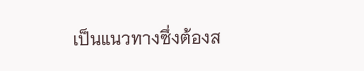เป็นแนวทางซึ่งต้องส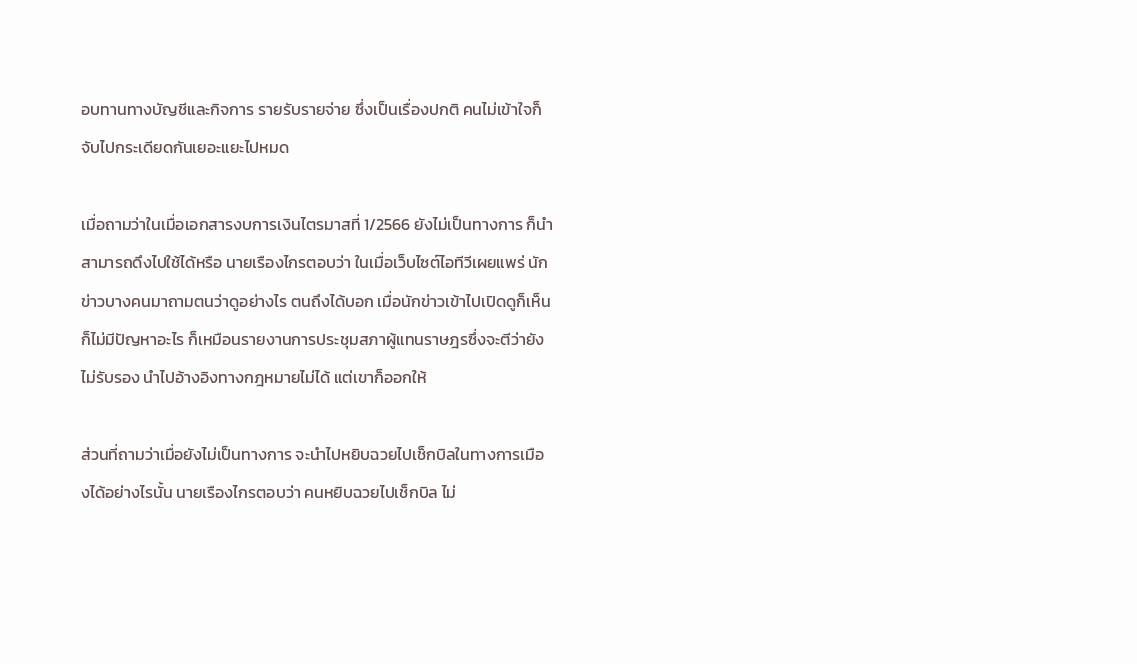อบทานทางบัญชีและกิจการ รายรับรายจ่าย ซึ่งเป็นเรื่องปกติ คนไม่เข้าใจก็จับไปกระเดียดกันเยอะแยะไปหมด

เมื่อถามว่าในเมื่อเอกสารงบการเงินไตรมาสที่ 1/2566 ยังไม่เป็นทางการ ก็นำสามารถดึงไปใช้ได้หรือ นายเรืองไกรตอบว่า ในเมื่อเว็บไซต์ไอทีวีเผยแพร่ นักข่าวบางคนมาถามตนว่าดูอย่างไร ตนถึงได้บอก เมื่อนักข่าวเข้าไปเปิดดูก็เห็น ก็ไม่มีปัญหาอะไร ก็เหมือนรายงานการประชุมสภาผู้แทนราษฎรซึ่งจะตีว่ายังไม่รับรอง นำไปอ้างอิงทางกฎหมายไม่ได้ แต่เขาก็ออกให้

ส่วนที่ถามว่าเมื่อยังไม่เป็นทางการ จะนำไปหยิบฉวยไปเช็กบิลในทางการเมืองได้อย่างไรนั้น นายเรืองไกรตอบว่า คนหยิบฉวยไปเช็กบิล ไม่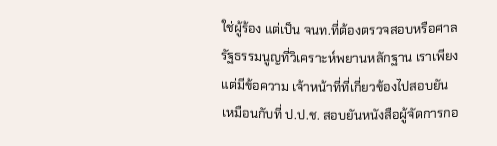ใช่ผู้ร้อง แต่เป็น จนท.ที่ต้องตรวจสอบหรือศาลรัฐธรรมนูญที่วิเคราะห์พยานหลักฐาน เราเพียงแต่มีข้อความ เจ้าหน้าที่ที่เกี่ยวข้องไปสอบยัน เหมือนกับที่ ป.ป.ช. สอบยันหนังสือผู้จัดการกอ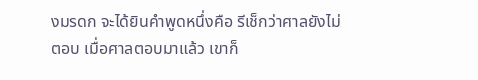งมรดก จะได้ยินคำพูดหนึ่งคือ รีเช็กว่าศาลยังไม่ตอบ เมื่อศาลตอบมาแล้ว เขาก็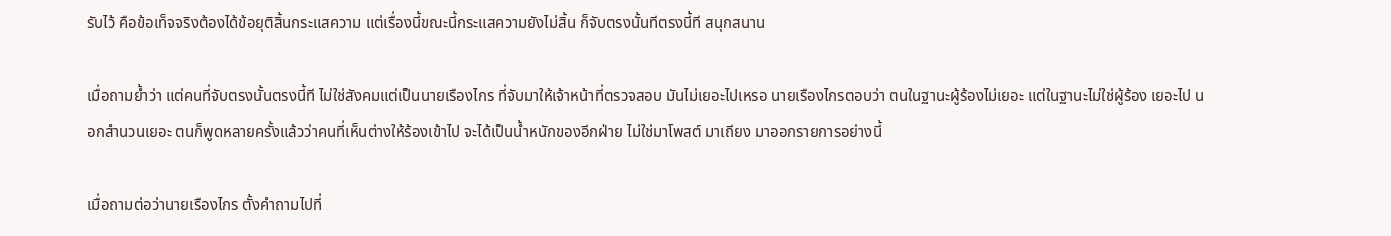รับไว้ คือข้อเท็จจริงต้องได้ข้อยุติสิ้นกระแสความ แต่เรื่องนี้ขณะนี้กระแสความยังไม่สิ้น ก็จับตรงนั้นทีตรงนี้ที สนุกสนาน

เมื่อถามย้ำว่า แต่คนที่จับตรงนั้นตรงนี้ที ไม่ใช่สังคมแต่เป็นนายเรืองไกร ที่จับมาให้เจ้าหน้าที่ตรวจสอบ มันไม่เยอะไปเหรอ นายเรืองไกรตอบว่า ตนในฐานะผู้ร้องไม่เยอะ แต่ในฐานะไม่ใช่ผู้ร้อง เยอะไป นอกสำนวนเยอะ ตนก็พูดหลายครั้งแล้วว่าคนที่เห็นต่างให้ร้องเข้าไป จะได้เป็นน้ำหนักของอีกฝ่าย ไม่ใช่มาโพสต์ มาเถียง มาออกรายการอย่างนี้

เมื่อถามต่อว่านายเรืองไกร ตั้งคำถามไปที่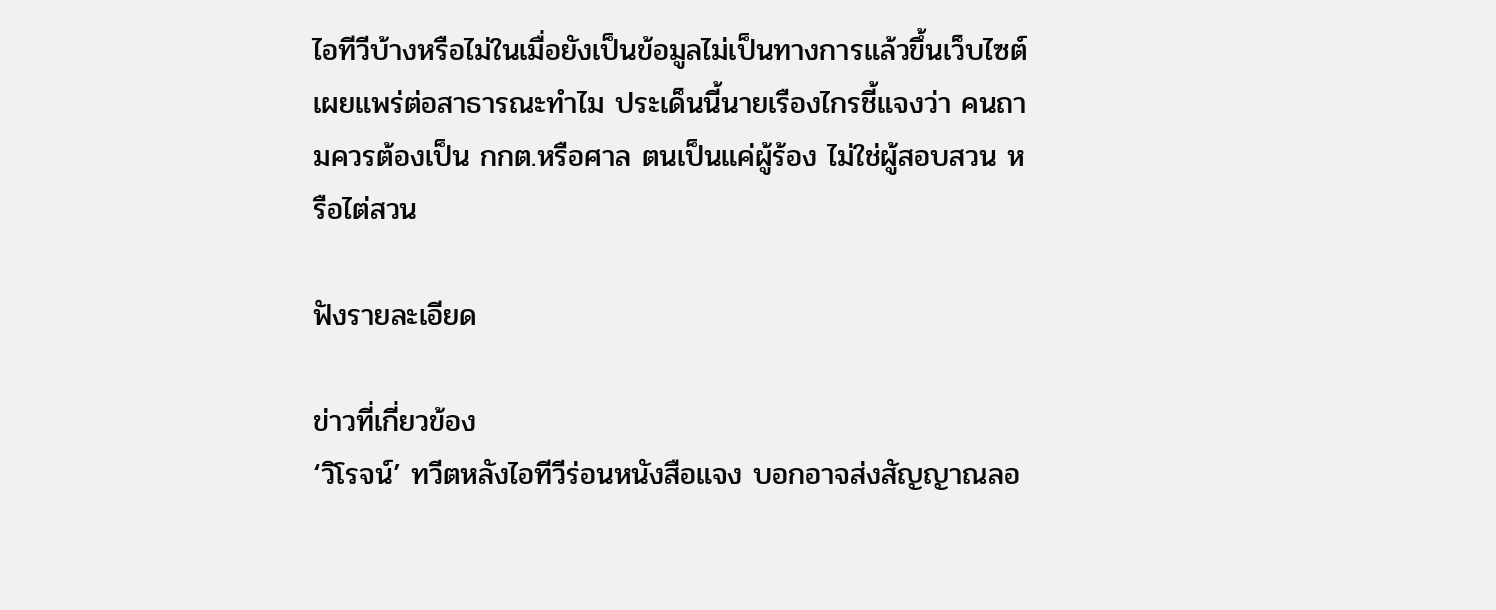ไอทีวีบ้างหรือไม่ในเมื่อยังเป็นข้อมูลไม่เป็นทางการแล้วขึ้นเว็บไซต์เผยแพร่ต่อสาธารณะทำไม ประเด็นนี้นายเรืองไกรชี้แจงว่า คนถามควรต้องเป็น กกต.หรือศาล ตนเป็นแค่ผู้ร้อง ไม่ใช่ผู้สอบสวน หรือไต่สวน

ฟังรายละเอียด

ข่าวที่เกี่ยวข้อง
‘วิโรจน์’ ทวีตหลังไอทีวีร่อนหนังสือแจง บอกอาจส่งสัญญาณลอ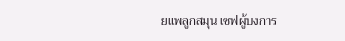ยแพลูกสมุน เซฟผู้บงการ